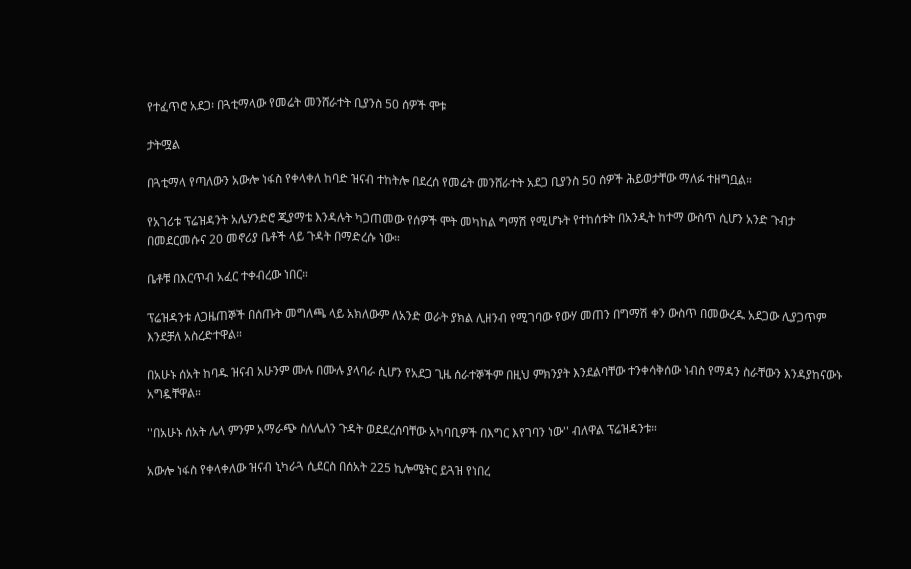የተፈጥሮ አደጋ፡ በጓቲማላው የመሬት መንሸራተት ቢያንስ 50 ሰዎች ሞቱ

ታትሟል

በጓቲማላ የጣለውን አውሎ ነፋስ የቀላቀለ ከባድ ዝናብ ተከትሎ በደረሰ የመሬት መንሸራተት አደጋ ቢያንስ 50 ሰዎች ሕይወታቸው ማለፉ ተዘግቧል።

የአገሪቱ ፕሬዝዳንት አሌሃንድሮ ጂያማቴ እንዳሉት ካጋጠመው የሰዎች ሞት መካከል ግማሽ የሚሆኑት የተከሰቱት በአንዲት ከተማ ውስጥ ሲሆን አንድ ጉብታ በመደርመሱና 20 መኖሪያ ቤቶች ላይ ጉዳት በማድረሱ ነው።

ቤቶቹ በእርጥብ አፈር ተቀብረው ነበር።

ፕሬዝዳንቱ ለጋዜጠኞች በሰጡት መግለጫ ላይ አክለውም ለአንድ ወራት ያክል ሊዘንብ የሚገባው የውሃ መጠን በግማሽ ቀን ውስጥ በመውረዱ አደጋው ሊያጋጥም እንደቻለ አስረድተዋል።

በአሁኑ ሰአት ከባዱ ዝናብ አሁንም ሙሉ በሙሉ ያላባራ ሲሆን የአደጋ ጊዜ ሰራተኞችም በዚህ ምክንያት እንደልባቸው ተንቀሳቅሰው ነብስ የማዳን ስራቸውን እንዳያከናውኑ አግዷቸዋል።

''በአሁኑ ሰአት ሌላ ምንም አማራጭ ስለሌለን ጉዳት ወደደረሰባቸው አካባቢዎች በእግር እየገባን ነው'' ብለዋል ፕሬዝዳንቱ።

አውሎ ነፋስ የቀላቀለው ዝናብ ኒካራጓ ሲደርስ በሰአት 225 ኪሎሜትር ይጓዝ የነበረ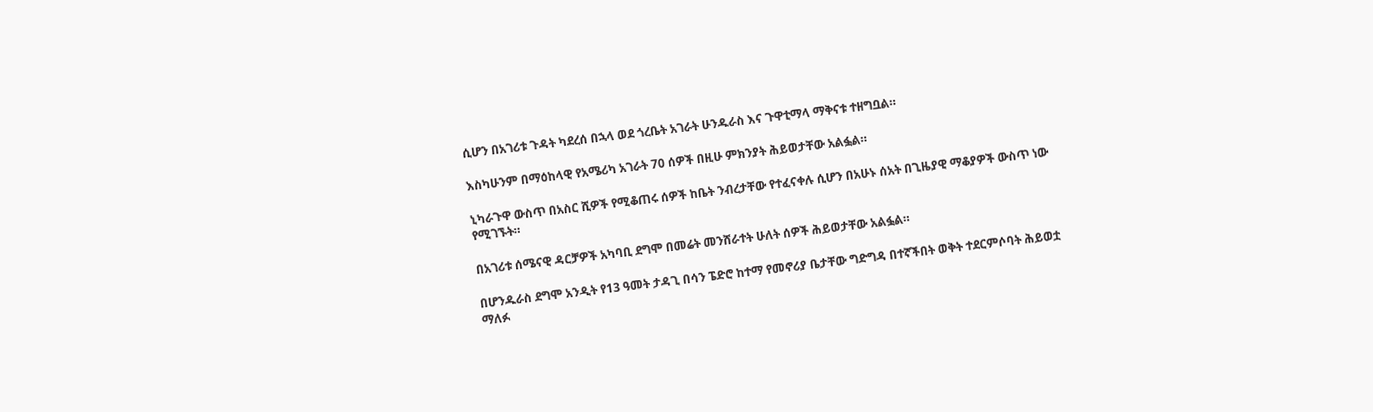ሲሆን በአገሪቱ ጉዳት ካደረሰ በኋላ ወደ ጎረቤት አገራት ሁንዱራስ እና ጉዋቲማላ ማቅናቱ ተዘግቧል።

እስካሁንም በማዕከላዊ የአሜሪካ አገራት 70 ሰዎች በዚሁ ምክንያት ሕይወታቸው አልፏል።

ኒካራጉዋ ውስጥ በአስር ሺዎች የሚቆጠሩ ሰዎች ከቤት ንብረታቸው የተፈናቀሉ ሲሆን በአሁኑ ሰአት በጊዜያዊ ማቆያዎች ውስጥ ነው የሚገኙት።

በአገሪቱ ሰሜናዊ ዳርቻዎች አካባቢ ደግሞ በመሬት መንሸራተት ሁለት ሰዎች ሕይወታቸው አልፏል።

በሆንዱራስ ደግሞ አንዲት የ13 ዓመት ታዳጊ በሳን ፔድሮ ከተማ የመኖሪያ ቤታቸው ግድግዳ በተኛችበት ወቅት ተደርምሶባት ሕይወቷ ማለፉ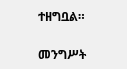ተዘግቧል።

መንግሥት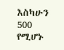እስካሁን 500 የሚሆኑ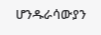ሆንዱራሳውያን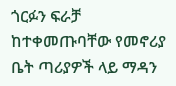ጎርፉን ፍራቻ ከተቀመጡባቸው የመኖሪያ ቤት ጣሪያዎች ላይ ማዳን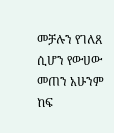መቻሉን የገለጸ ሲሆን የውሀው መጠን አሁንም ከፍ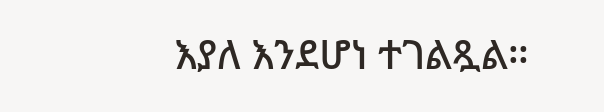እያለ እንደሆነ ተገልጿል።